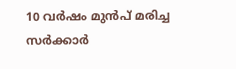10 വർഷം മുൻപ് മരിച്ച സർക്കാർ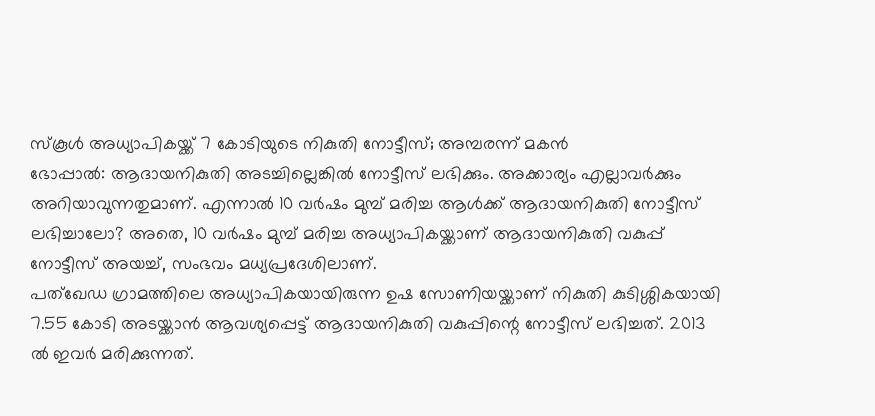സ്കൂൾ അധ്യാപികയ്ക്ക് 7 കോടിയുടെ നികുതി നോട്ടീസ്; അമ്പരന്ന് മകൻ
ഭോപ്പാൽ: ആദായനികുതി അടച്ചില്ലെങ്കിൽ നോട്ടീസ് ലഭിക്കും. അക്കാര്യം എല്ലാവർക്കും അറിയാവുന്നതുമാണ്. എന്നാൽ 10 വർഷം മുമ്പ് മരിച്ച ആൾക്ക് ആദായനികുതി നോട്ടീസ് ലഭിച്ചാലോ? അതെ, 10 വർഷം മുമ്പ് മരിച്ച അധ്യാപികയ്ക്കാണ് ആദായനികുതി വകുപ്പ് നോട്ടീസ് അയച്ച്, സംഭവം മധ്യപ്രദേശിലാണ്.
പത്ഖേഡ ഗ്രാമത്തിലെ അധ്യാപികയായിരുന്ന ഉഷ സോണിയയ്ക്കാണ് നികുതി കുടിശ്ശികയായി 7.55 കോടി അടയ്ക്കാൻ ആവശ്യപ്പെട്ട് ആദായനികുതി വകുപ്പിന്റെ നോട്ടീസ് ലഭിച്ചത്. 2013 ൽ ഇവർ മരിക്കുന്നത്.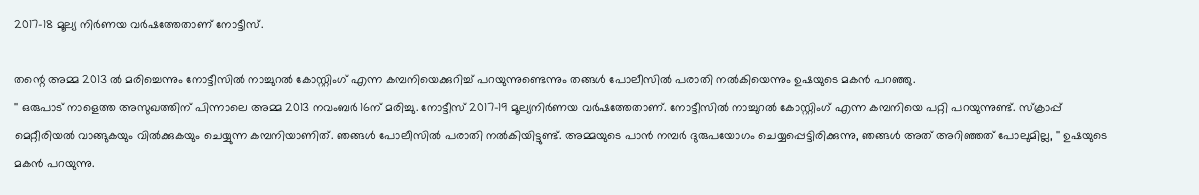2017-18 മൂല്യ നിർണയ വർഷത്തേതാണ് നോട്ടീസ്.

തന്റെ അമ്മ 2013 ൽ മരിച്ചെന്നും നോട്ടീസിൽ നാച്ചുറൽ കോസ്റ്റിംഗ് എന്ന കമ്പനിയെക്കുറിച്ച് പറയുന്നുണ്ടെന്നും തങ്ങൾ പോലീസിൽ പരാതി നൽകിയെന്നും ഉഷയുടെ മകൻ പറഞ്ഞു.
'' ഒരുപാട് നാളെത്ത അസുഖത്തിന് പിന്നാലെ അമ്മ 2013 നവംബർ 16ന് മരിച്ചു. നോട്ടീസ് 2017-19 മൂല്യനിർണയ വർഷത്തേതാണ്. നോട്ടീസിൽ നാച്ചുറൽ കോസ്റ്റിംഗ് എന്ന കമ്പനിയെ പറ്റി പറയുന്നുണ്ട്. സ്ക്രാപ്പ് മെറ്റീരിയൽ വാങ്ങുകയും വിൽക്കുകയും ചെയ്യുന്ന കമ്പനിയാണിത്. ഞങ്ങൾ പോലീസിൽ പരാതി നൽകിയിട്ടുണ്ട്. അമ്മയുടെ പാൻ നമ്പർ ദുരുപയോഗം ചെയ്യപ്പെട്ടിരിക്കുന്നു, ഞങ്ങൾ അത് അറിഞ്ഞത് പോലുമില്ല, '' ഉഷയുടെ മകൻ പറയുന്നു.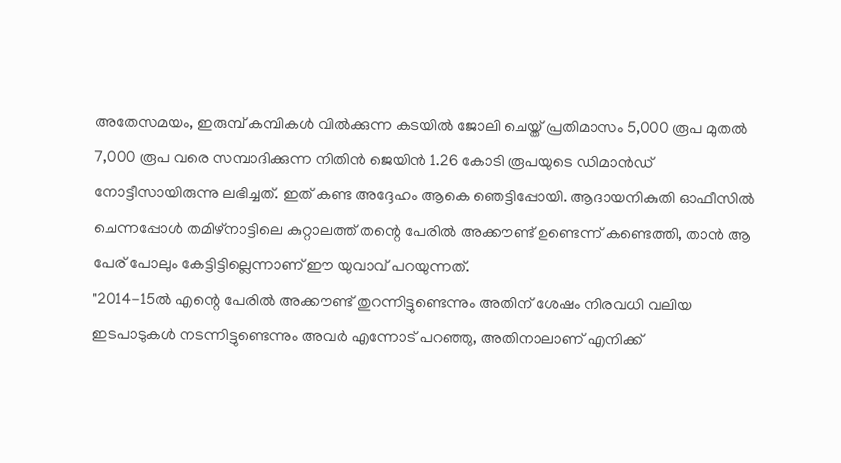അതേസമയം, ഇരുമ്പ് കമ്പികൾ വിൽക്കുന്ന കടയിൽ ജോലി ചെയ്ത് പ്രതിമാസം 5,000 രൂപ മുതൽ 7,000 രൂപ വരെ സമ്പാദിക്കുന്ന നിതിൻ ജെയിൻ 1.26 കോടി രൂപയുടെ ഡിമാൻഡ് നോട്ടീസായിരുന്നു ലഭിച്ചത്. ഇത് കണ്ട അദ്ദേഹം ആകെ ഞെട്ടിപ്പോയി. ആദായനികുതി ഓഫീസിൽ ചെന്നപ്പോൾ തമിഴ്നാട്ടിലെ കുറ്റാലത്ത് തന്റെ പേരിൽ അക്കൗണ്ട് ഉണ്ടെന്ന് കണ്ടെത്തി, താൻ ആ പേര് പോലും കേട്ടിട്ടില്ലെന്നാണ് ഈ യുവാവ് പറയുന്നത്.
"2014-15ൽ എന്റെ പേരിൽ അക്കൗണ്ട് തുറന്നിട്ടുണ്ടെന്നും അതിന് ശേഷം നിരവധി വലിയ ഇടപാടുകൾ നടന്നിട്ടുണ്ടെന്നും അവർ എന്നോട് പറഞ്ഞു, അതിനാലാണ് എനിക്ക്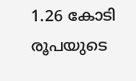1.26 കോടി രൂപയുടെ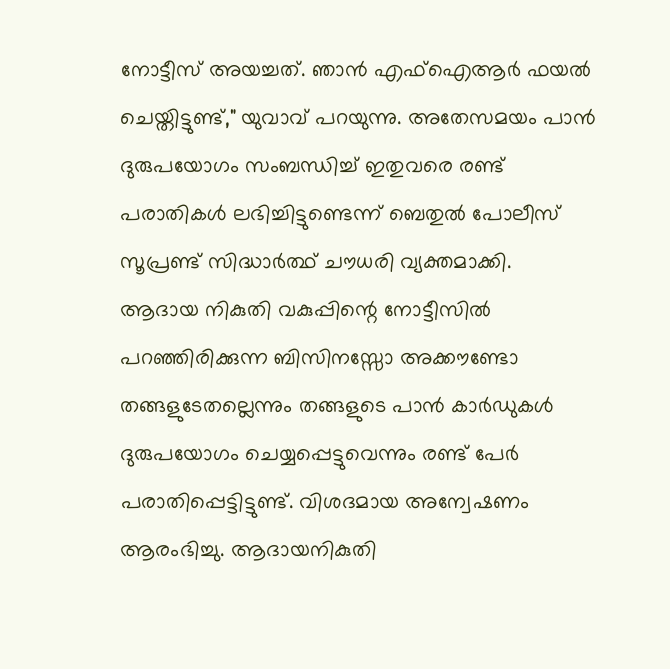നോട്ടീസ് അയച്ചത്. ഞാൻ എഫ്ഐആർ ഫയൽ ചെയ്തിട്ടുണ്ട്," യുവാവ് പറയുന്നു. അതേസമയം പാൻ ദുരുപയോഗം സംബന്ധിച്ച് ഇതുവരെ രണ്ട് പരാതികൾ ലഭിച്ചിട്ടുണ്ടെന്ന് ബെതുൽ പോലീസ് സൂപ്രണ്ട് സിദ്ധാർത്ഥ് ചൗധരി വ്യക്തമാക്കി.
ആദായ നികുതി വകുപ്പിന്റെ നോട്ടീസിൽ പറഞ്ഞിരിക്കുന്ന ബിസിനസ്സോ അക്കൗണ്ടോ തങ്ങളുടേതല്ലെന്നും തങ്ങളുടെ പാൻ കാർഡുകൾ ദുരുപയോഗം ചെയ്യപ്പെട്ടുവെന്നും രണ്ട് പേർ പരാതിപ്പെട്ടിട്ടുണ്ട്. വിശദമായ അന്വേഷണം ആരംഭിച്ചു. ആദായനികുതി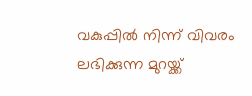വകുപ്പിൽ നിന്ന് വിവരം ലഭിക്കുന്ന മുറയ്ക്ക്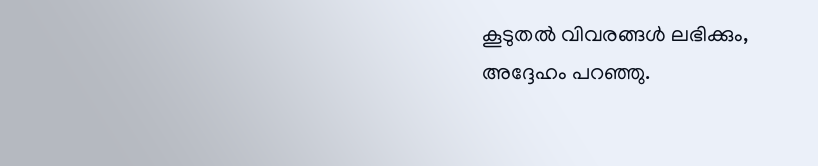കൂടുതൽ വിവരങ്ങൾ ലഭിക്കും, അദ്ദേഹം പറഞ്ഞു.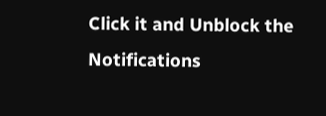Click it and Unblock the Notifications